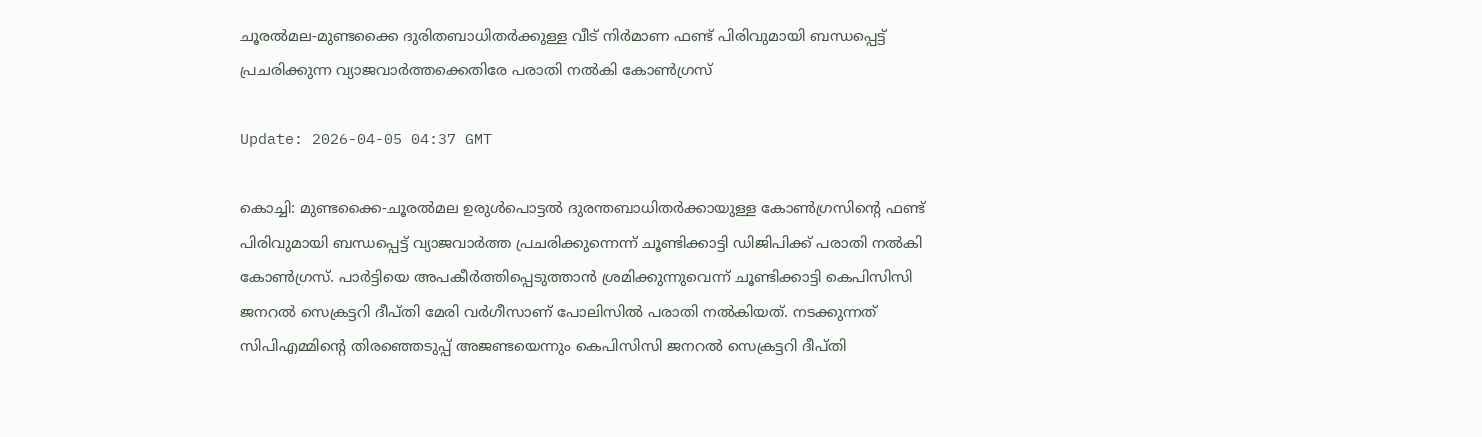ചൂരല്‍മല-മുണ്ടക്കൈ ദുരിതബാധിതര്‍ക്കുള്ള വീട് നിര്‍മാണ ഫണ്ട് പിരിവുമായി ബന്ധപ്പെട്ട് പ്രചരിക്കുന്ന വ്യാജവാര്‍ത്തക്കെതിരേ പരാതി നല്‍കി കോണ്‍ഗ്രസ്

Update: 2026-04-05 04:37 GMT

കൊച്ചി: മുണ്ടക്കൈ-ചൂരല്‍മല ഉരുള്‍പൊട്ടല്‍ ദുരന്തബാധിതര്‍ക്കായുള്ള കോണ്‍ഗ്രസിന്റെ ഫണ്ട് പിരിവുമായി ബന്ധപ്പെട്ട് വ്യാജവാര്‍ത്ത പ്രചരിക്കുന്നെന്ന് ചൂണ്ടിക്കാട്ടി ഡിജിപിക്ക് പരാതി നല്‍കി കോണ്‍ഗ്രസ്. പാര്‍ട്ടിയെ അപകീര്‍ത്തിപ്പെടുത്താന്‍ ശ്രമിക്കുന്നുവെന്ന് ചൂണ്ടിക്കാട്ടി കെപിസിസി ജനറല്‍ സെക്രട്ടറി ദീപ്തി മേരി വര്‍ഗീസാണ് പോലിസില്‍ പരാതി നല്‍കിയത്. നടക്കുന്നത് സിപിഎമ്മിന്റെ തിരഞ്ഞെടുപ്പ് അജണ്ടയെന്നും കെപിസിസി ജനറല്‍ സെക്രട്ടറി ദീപ്തി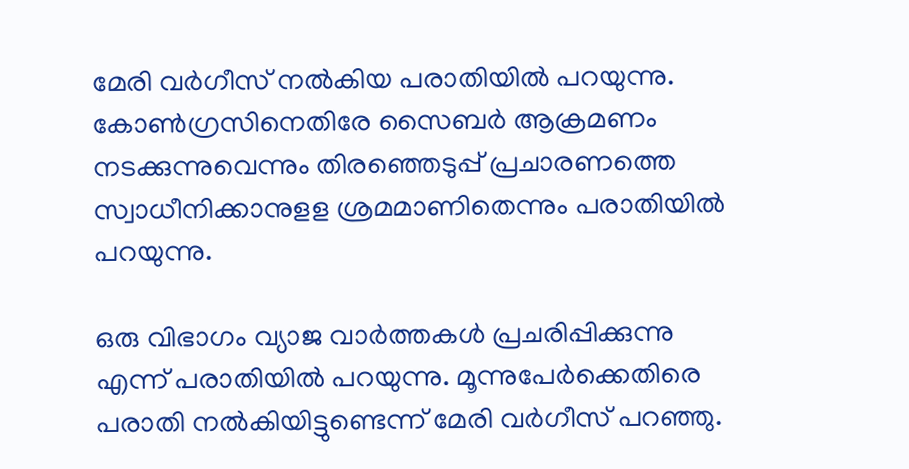മേരി വര്‍ഗീസ് നല്‍കിയ പരാതിയില്‍ പറയുന്നു. കോണ്‍ഗ്രസിനെതിരേ സൈബര്‍ ആക്രമണം നടക്കുന്നുവെന്നും തിരഞ്ഞെടുപ്പ് പ്രചാരണത്തെ സ്വാധീനിക്കാനുളള ശ്രമമാണിതെന്നും പരാതിയില്‍ പറയുന്നു.

ഒരു വിഭാഗം വ്യാജ വാര്‍ത്തകള്‍ പ്രചരിപ്പിക്കുന്നു എന്ന് പരാതിയില്‍ പറയുന്നു. മൂന്നുപേര്‍ക്കെതിരെ പരാതി നല്‍കിയിട്ടുണ്ടെന്ന് മേരി വര്‍ഗീസ് പറഞ്ഞു.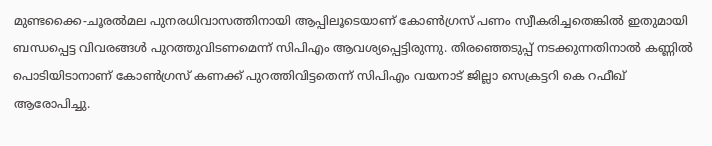മുണ്ടക്കൈ-ചൂരല്‍മല പുനരധിവാസത്തിനായി ആപ്പിലൂടെയാണ് കോണ്‍ഗ്രസ് പണം സ്വീകരിച്ചതെങ്കില്‍ ഇതുമായി ബന്ധപ്പെട്ട വിവരങ്ങള്‍ പുറത്തുവിടണമെന്ന് സിപിഎം ആവശ്യപ്പെട്ടിരുന്നു. തിരഞ്ഞെടുപ്പ് നടക്കുന്നതിനാല്‍ കണ്ണില്‍ പൊടിയിടാനാണ് കോണ്‍ഗ്രസ് കണക്ക് പുറത്തിവിട്ടതെന്ന് സിപിഎം വയനാട് ജില്ലാ സെക്രട്ടറി കെ റഫീഖ് ആരോപിച്ചു.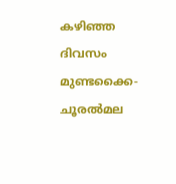കഴിഞ്ഞ ദിവസം മുണ്ടക്കൈ-ചൂരല്‍മല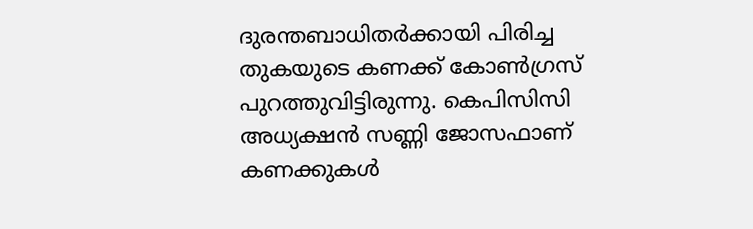ദുരന്തബാധിതര്‍ക്കായി പിരിച്ച തുകയുടെ കണക്ക് കോണ്‍ഗ്രസ് പുറത്തുവിട്ടിരുന്നു. കെപിസിസി അധ്യക്ഷന്‍ സണ്ണി ജോസഫാണ് കണക്കുകള്‍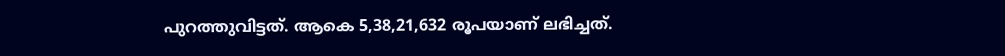പുറത്തുവിട്ടത്. ആകെ 5,38,21,632 രൂപയാണ് ലഭിച്ചത്.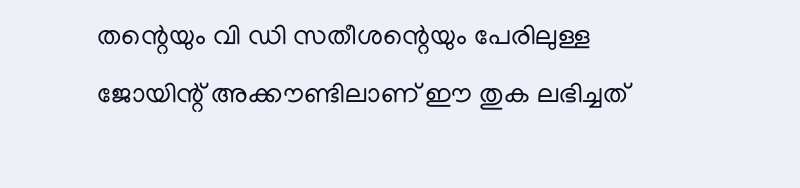തന്റെയും വി ഡി സതീശന്റെയും പേരിലുള്ള ജോയിന്റ് അക്കൗണ്ടിലാണ് ഈ തുക ലഭിച്ചത്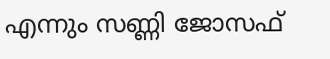എന്നും സണ്ണി ജോസഫ്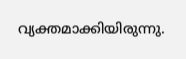വ്യക്തമാക്കിയിരുന്നു.